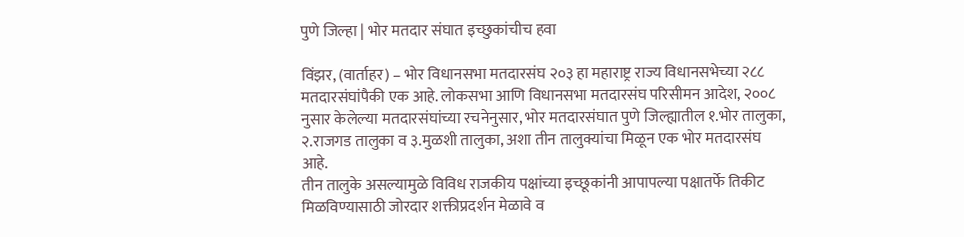पुणे जिल्हा | भोर मतदार संघात इच्छुकांचीच हवा

विंझर, (वार्ताहर) – भोर विधानसभा मतदारसंघ २०३ हा महाराष्ट्र राज्य विधानसभेच्या २८८ मतदारसंघांपैकी एक आहे. लोकसभा आणि विधानसभा मतदारसंघ परिसीमन आदेश, २००८ नुसार केलेल्या मतदारसंघांच्या रचनेनुसार, भोर मतदारसंघात पुणे जिल्ह्यातील १.भोर तालुका, २.राजगड तालुका व ३.मुळशी तालुका, अशा तीन तालुक्यांचा मिळून एक भोर मतदारसंघ आहे.
तीन तालुके असल्यामुळे विविध राजकीय पक्षांच्या इच्छूकांनी आपापल्या पक्षातर्फे तिकीट मिळविण्यासाठी जोरदार शक्तीप्रदर्शन मेळावे व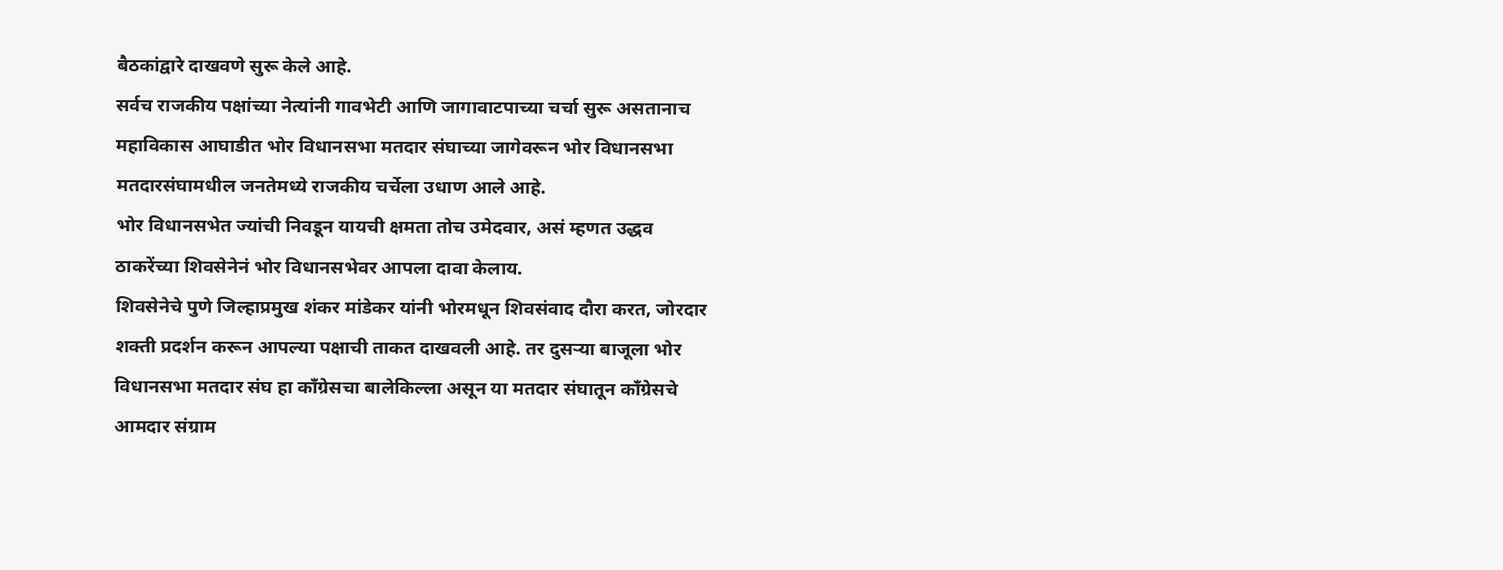बैठकांद्वारे दाखवणे सुरू केले आहे.
सर्वच राजकीय पक्षांच्या नेत्यांनी गावभेटी आणि जागावाटपाच्या चर्चा सुरू असतानाच महाविकास आघाडीत भोर विधानसभा मतदार संघाच्या जागेवरून भोर विधानसभा मतदारसंघामधील जनतेमध्ये राजकीय चर्चेला उधाण आले आहे.
भोर विधानसभेत ज्यांची निवडून यायची क्षमता तोच उमेदवार, असं म्हणत उद्धव ठाकरेंच्या शिवसेनेनं भोर विधानसभेवर आपला दावा केलाय.
शिवसेनेचे पुणे जिल्हाप्रमुख शंकर मांडेकर यांनी भोरमधून शिवसंवाद दौरा करत, जोरदार शक्ती प्रदर्शन करून आपल्या पक्षाची ताकत दाखवली आहे. तर दुसऱ्या बाजूला भोर विधानसभा मतदार संघ हा काँग्रेसचा बालेकिल्ला असून या मतदार संघातून काँग्रेसचे आमदार संग्राम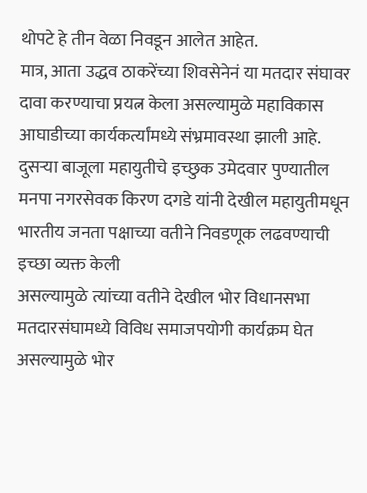थोपटे हे तीन वेळा निवडून आलेत आहेत.
मात्र, आता उद्धव ठाकरेंच्या शिवसेनेनं या मतदार संघावर दावा करण्याचा प्रयत्न केला असल्यामुळे महाविकास आघाडीच्या कार्यकर्त्यांमध्ये संभ्रमावस्था झाली आहे.
दुसऱ्या बाजूला महायुतीचे इच्छुक उमेदवार पुण्यातील मनपा नगरसेवक किरण दगडे यांनी देखील महायुतीमधून भारतीय जनता पक्षाच्या वतीने निवडणूक लढवण्याची इच्छा व्यक्त केली
असल्यामुळे त्यांच्या वतीने देखील भोर विधानसभा मतदारसंघामध्ये विविध समाजपयोगी कार्यक्रम घेत असल्यामुळे भोर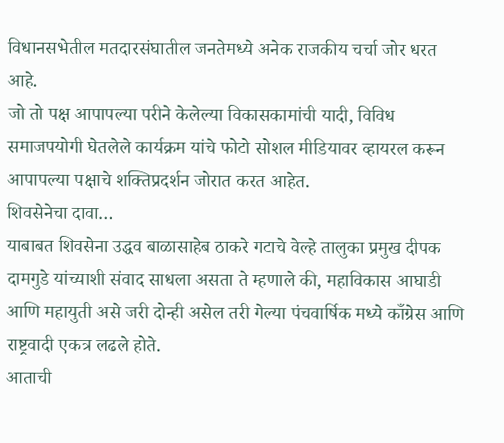विधानसभेतील मतदारसंघातील जनतेमध्ये अनेक राजकीय चर्चा जोर धरत आहे.
जो तो पक्ष आपापल्या परीने केलेल्या विकासकामांची यादी, विविध समाजपयोगी घेतलेले कार्यक्रम यांचे फोटो सोशल मीडियावर व्हायरल करून आपापल्या पक्षाचे शक्तिप्रदर्शन जोरात करत आहेत.
शिवसेनेचा दावा…
याबाबत शिवसेना उद्धव बाळासाहेब ठाकरे गटाचे वेल्हे तालुका प्रमुख दीपक दामगुडे यांच्याशी संवाद साधला असता ते म्हणाले की, महाविकास आघाडी आणि महायुती असे जरी दोन्ही असेल तरी गेल्या पंचवार्षिक मध्ये काँग्रेस आणि राष्ट्रवादी एकत्र लढले होते.
आताची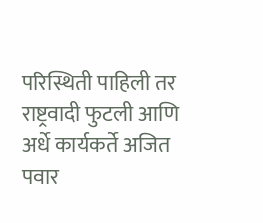परिस्थिती पाहिली तर राष्ट्रवादी फुटली आणि अर्धे कार्यकर्ते अजित पवार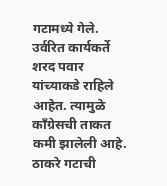गटामध्ये गेले. उर्वरित कार्यकर्ते शरद पवार यांच्याकडे राहिले आहेत. त्यामुळे काँग्रेसची ताकत कमी झालेली आहे.
ठाकरे गटाची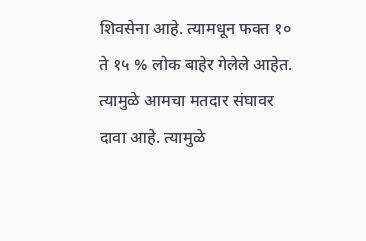शिवसेना आहे. त्यामधून फक्त १० ते १५ % लोक बाहेर गेलेले आहेत. त्यामुळे आमचा मतदार संघावर दावा आहे. त्यामुळे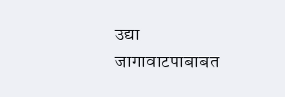उद्या जागावाटपाबाबत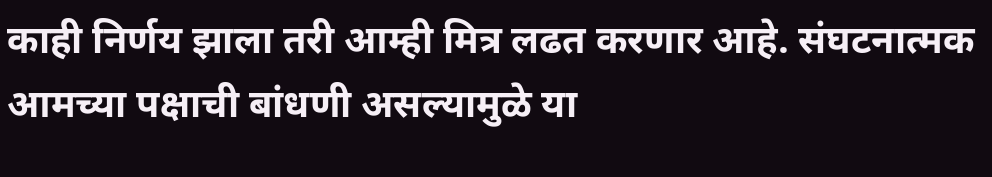काही निर्णय झाला तरी आम्ही मित्र लढत करणार आहे. संघटनात्मक आमच्या पक्षाची बांधणी असल्यामुळे या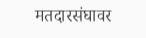मतदारसंघावर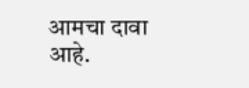आमचा दावा आहे.